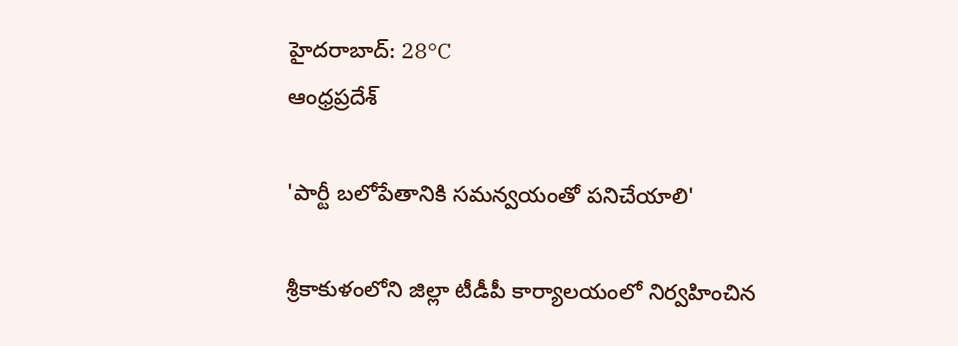హైదరాబాద్: 28°C
ఆంధ్రప్రదేశ్

'పార్టీ బలోపేతానికి సమన్వయంతో పనిచేయాలి'

శ్రీకాకుళంలోని జిల్లా టీడీపీ కార్యాలయంలో నిర్వహించిన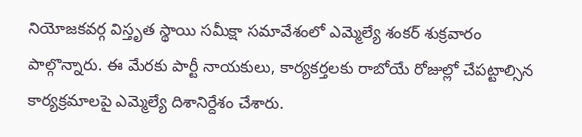నియోజకవర్గ విస్తృత స్థాయి సమీక్షా సమావేశంలో ఎమ్మెల్యే శంకర్ శుక్రవారం పాల్గొన్నారు. ఈ మేరకు పార్టీ నాయకులు, కార్యకర్తలకు రాబోయే రోజుల్లో చేపట్టాల్సిన కార్యక్రమాలపై ఎమ్మెల్యే దిశానిర్దేశం చేశారు.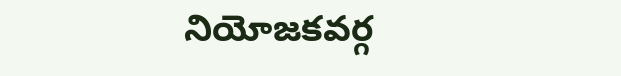నియోజకవర్గ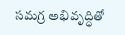సమగ్ర అభివృద్ధితో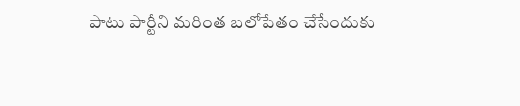పాటు పార్టీని మరింత బలోపేతం చేసేందుకు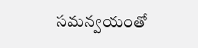సమన్వయంతో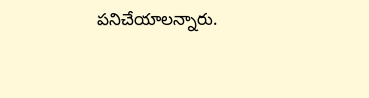పనిచేయాలన్నారు.